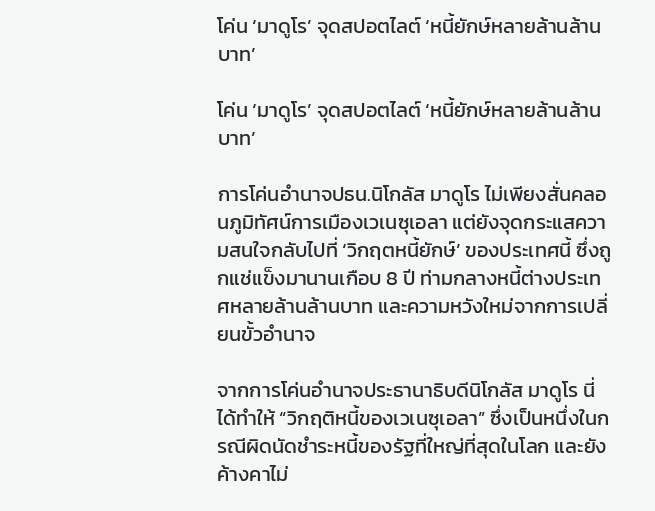โค่น ‘มาดูโร’ จุดสปอตไลต์ ‘หนี้ยักษ์หลายล้านล้านบาท’

โค่น ‘มาดูโร’ จุดสปอตไลต์ ‘หนี้ยักษ์หลายล้านล้านบาท’

การโค่นอำนาจปธน.นิโกลัส มาดูโร ไม่เพียงสั่นคลอนภูมิทัศน์การเมืองเวเนซุเอลา แต่ยังจุดกระแสความสนใจกลับไปที่ ‘วิกฤตหนี้ยักษ์’ ของประเทศนี้ ซึ่งถูกแช่แข็งมานานเกือบ 8 ปี ท่ามกลางหนี้ต่างประเทศหลายล้านล้านบาท และความหวังใหม่จากการเปลี่ยนขั้วอำนาจ

จากการโค่นอำนาจประธานาธิบดีนิโกลัส มาดูโร นี่ได้ทำให้ “วิกฤติหนี้ของเวเนซุเอลา” ซึ่งเป็นหนึ่งในกรณีผิดนัดชำระหนี้ของรัฐที่ใหญ่ที่สุดในโลก และยังค้างคาไม่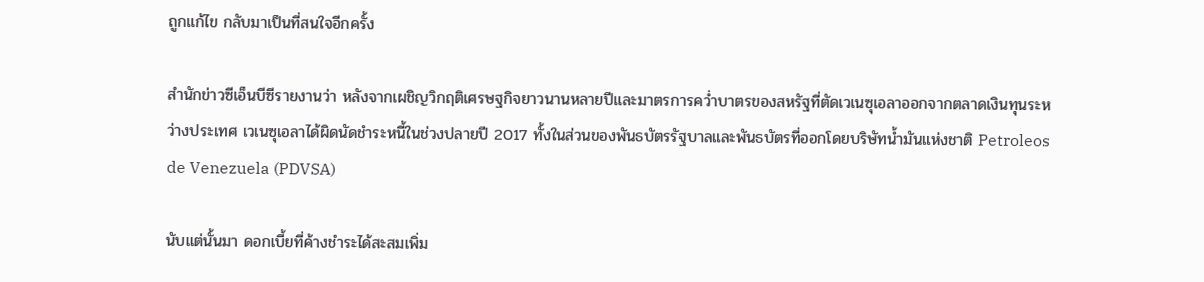ถูกแก้ไข กลับมาเป็นที่สนใจอีกครั้ง

สำนักข่าวซีเอ็นบีซีรายงานว่า หลังจากเผชิญวิกฤติเศรษฐกิจยาวนานหลายปีและมาตรการคว่ำบาตรของสหรัฐที่ตัดเวเนซุเอลาออกจากตลาดเงินทุนระหว่างประเทศ เวเนซุเอลาได้ผิดนัดชำระหนี้ในช่วงปลายปี 2017 ทั้งในส่วนของพันธบัตรรัฐบาลและพันธบัตรที่ออกโดยบริษัทน้ำมันแห่งชาติ Petroleos de Venezuela (PDVSA)

นับแต่นั้นมา ดอกเบี้ยที่ค้างชำระได้สะสมเพิ่ม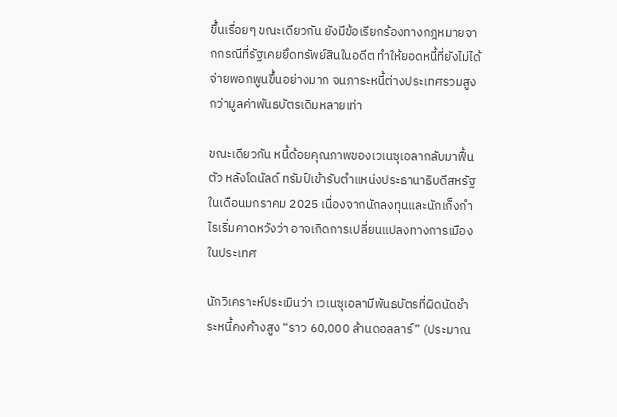ขึ้นเรื่อยๆ ขณะเดียวกัน ยังมีข้อเรียกร้องทางกฎหมายจากกรณีที่รัฐเคยยึดทรัพย์สินในอดีต ทำให้ยอดหนี้ที่ยังไม่ได้จ่ายพอกพูนขึ้นอย่างมาก จนภาระหนี้ต่างประเทศรวมสูงกว่ามูลค่าพันธบัตรเดิมหลายเท่า

ขณะเดียวกัน หนี้ด้อยคุณภาพของเวเนซุเอลากลับมาฟื้นตัว หลังโดนัลด์ ทรัมป์เข้ารับตำแหน่งประธานาธิบดีสหรัฐในเดือนมกราคม 2025 เนื่องจากนักลงทุนและนักเก็งกำไรเริ่มคาดหวังว่า อาจเกิดการเปลี่ยนแปลงทางการเมืองในประเทศ

นักวิเคราะห์ประเมินว่า เวเนซุเอลามีพันธบัตรที่ผิดนัดชำระหนี้คงค้างสูง “ราว 60,000 ล้านดอลลาร์” (ประมาณ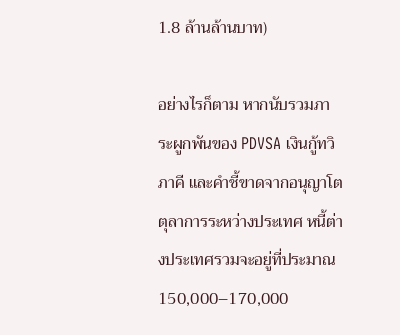1.8 ล้านล้านบาท)

อย่างไรก็ตาม หากนับรวมภาระผูกพันของ PDVSA เงินกู้ทวิภาคี และคำชี้ขาดจากอนุญาโตตุลาการระหว่างประเทศ หนี้ต่างประเทศรวมจะอยู่ที่ประมาณ 150,000–170,000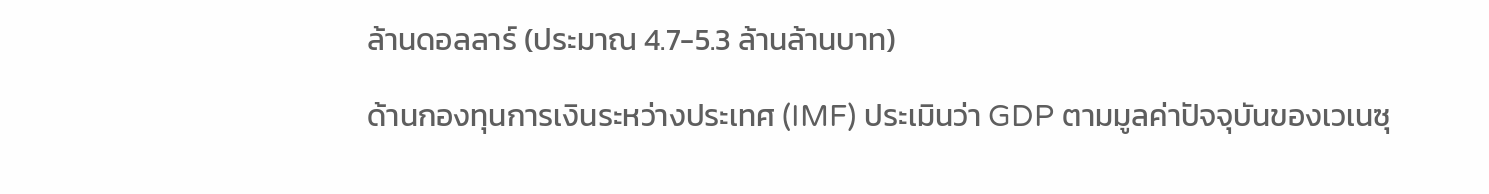ล้านดอลลาร์ (ประมาณ 4.7-5.3 ล้านล้านบาท)

ด้านกองทุนการเงินระหว่างประเทศ (IMF) ประเมินว่า GDP ตามมูลค่าปัจจุบันของเวเนซุ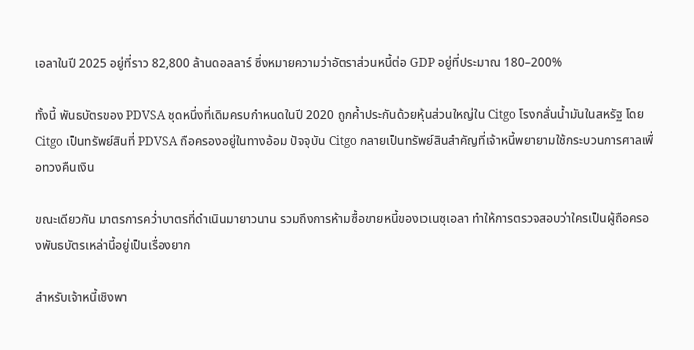เอลาในปี 2025 อยู่ที่ราว 82,800 ล้านดอลลาร์ ซึ่งหมายความว่าอัตราส่วนหนี้ต่อ GDP อยู่ที่ประมาณ 180–200%

ทั้งนี้ พันธบัตรของ PDVSA ชุดหนึ่งที่เดิมครบกำหนดในปี 2020 ถูกค้ำประกันด้วยหุ้นส่วนใหญ่ใน Citgo โรงกลั่นน้ำมันในสหรัฐ โดย Citgo เป็นทรัพย์สินที่ PDVSA ถือครองอยู่ในทางอ้อม ปัจจุบัน Citgo กลายเป็นทรัพย์สินสำคัญที่เจ้าหนี้พยายามใช้กระบวนการศาลเพื่อทวงคืนเงิน

ขณะเดียวกัน มาตรการคว่ำบาตรที่ดำเนินมายาวนาน รวมถึงการห้ามซื้อขายหนี้ของเวเนซุเอลา ทำให้การตรวจสอบว่าใครเป็นผู้ถือครองพันธบัตรเหล่านี้อยู่เป็นเรื่องยาก

สำหรับเจ้าหนี้เชิงพา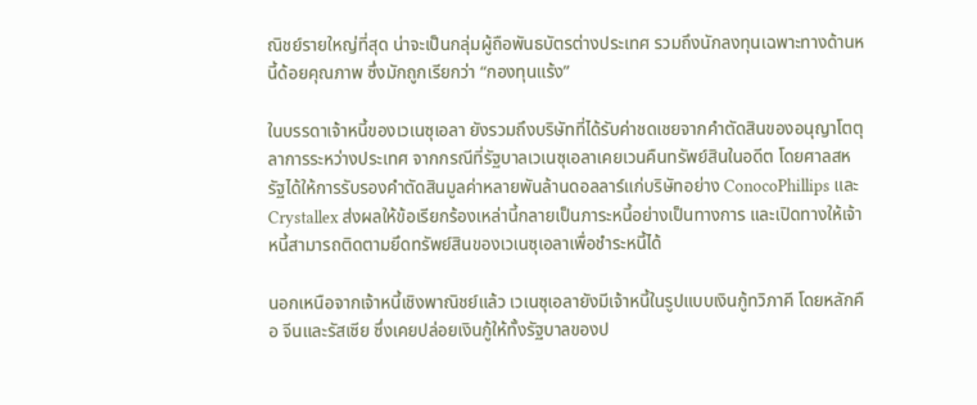ณิชย์รายใหญ่ที่สุด น่าจะเป็นกลุ่มผู้ถือพันธบัตรต่างประเทศ รวมถึงนักลงทุนเฉพาะทางด้านหนี้ด้อยคุณภาพ ซึ่งมักถูกเรียกว่า “กองทุนแร้ง”

ในบรรดาเจ้าหนี้ของเวเนซุเอลา ยังรวมถึงบริษัทที่ได้รับค่าชดเชยจากคำตัดสินของอนุญาโตตุลาการระหว่างประเทศ จากกรณีที่รัฐบาลเวเนซุเอลาเคยเวนคืนทรัพย์สินในอดีต โดยศาลสหรัฐได้ให้การรับรองคำตัดสินมูลค่าหลายพันล้านดอลลาร์แก่บริษัทอย่าง ConocoPhillips และ Crystallex ส่งผลให้ข้อเรียกร้องเหล่านี้กลายเป็นภาระหนี้อย่างเป็นทางการ และเปิดทางให้เจ้าหนี้สามารถติดตามยึดทรัพย์สินของเวเนซุเอลาเพื่อชำระหนี้ได้

นอกเหนือจากเจ้าหนี้เชิงพาณิชย์แล้ว เวเนซุเอลายังมีเจ้าหนี้ในรูปแบบเงินกู้ทวิภาคี โดยหลักคือ จีนและรัสเซีย ซึ่งเคยปล่อยเงินกู้ให้ทั้งรัฐบาลของป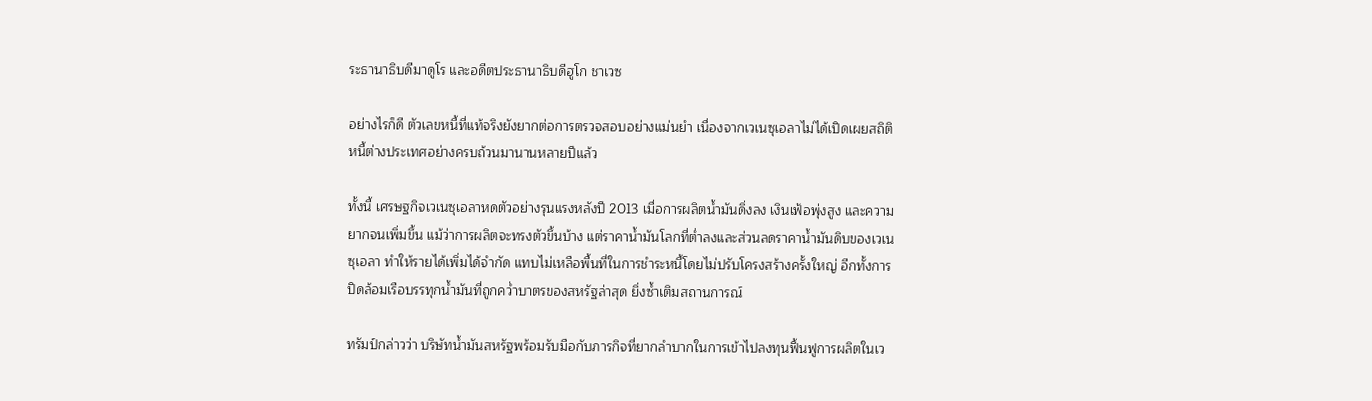ระธานาธิบดีมาดูโร และอดีตประธานาธิบดีฮูโก ชาเวซ

อย่างไรก็ดี ตัวเลขหนี้ที่แท้จริงยังยากต่อการตรวจสอบอย่างแม่นยำ เนื่องจากเวเนซุเอลาไม่ได้เปิดเผยสถิติหนี้ต่างประเทศอย่างครบถ้วนมานานหลายปีแล้ว

ทั้งนี้ เศรษฐกิจเวเนซุเอลาหดตัวอย่างรุนแรงหลังปี 2013 เมื่อการผลิตน้ำมันดิ่งลง เงินเฟ้อพุ่งสูง และความยากจนเพิ่มขึ้น แม้ว่าการผลิตจะทรงตัวขึ้นบ้าง แต่ราคาน้ำมันโลกที่ต่ำลงและส่วนลดราคาน้ำมันดิบของเวเนซุเอลา ทำให้รายได้เพิ่มได้จำกัด แทบไม่เหลือพื้นที่ในการชำระหนี้โดยไม่ปรับโครงสร้างครั้งใหญ่ อีกทั้งการปิดล้อมเรือบรรทุกน้ำมันที่ถูกคว่ำบาตรของสหรัฐล่าสุด ยิ่งซ้ำเติมสถานการณ์

ทรัมป์กล่าวว่า บริษัทน้ำมันสหรัฐพร้อมรับมือกับภารกิจที่ยากลำบากในการเข้าไปลงทุนฟื้นฟูการผลิตในเว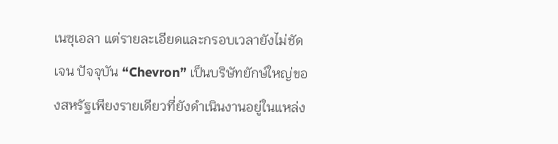เนซุเอลา แต่รายละเอียดและกรอบเวลายังไม่ชัดเจน ปัจจุบัน “Chevron” เป็นบริษัทยักษ์ใหญ่ของสหรัฐเพียงรายเดียวที่ยังดำเนินงานอยู่ในแหล่ง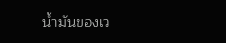น้ำมันของเว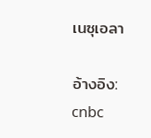เนซุเอลา

อ้างอิง: cnbc